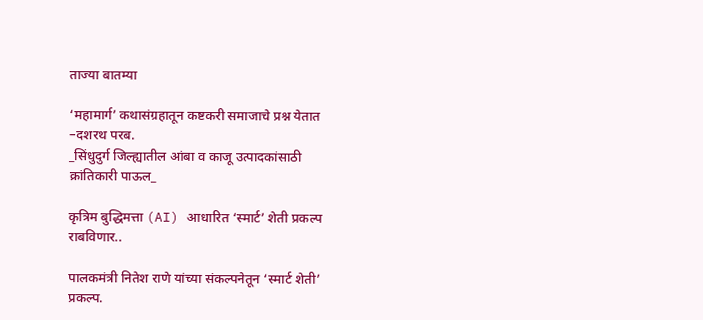ताज्या बातम्या

‘महामार्ग’ कथासंग्रहातून कष्टकरी समाजाचे प्रश्न येतात
–दशरथ परब.
_सिंधुदुर्ग जिल्ह्यातील आंबा व काजू उत्पादकांसाठी क्रांतिकारी पाऊल_

कृत्रिम बुद्धिमत्ता (AI) आधारित ‘स्मार्ट’ शेती प्रकल्प राबविणार..

पालकमंत्री नितेश राणे यांच्या संकल्पनेतून ‘स्मार्ट शेती’ प्रकल्प.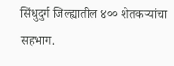सिंधुदुर्ग जिल्ह्यातील ४०० शेतकऱ्यांचा सहभाग.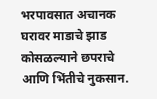भरपावसात अचानक घरावर माडाचे झाड कोसळल्याने छपराचे आणि भिंतीचे नुकसान.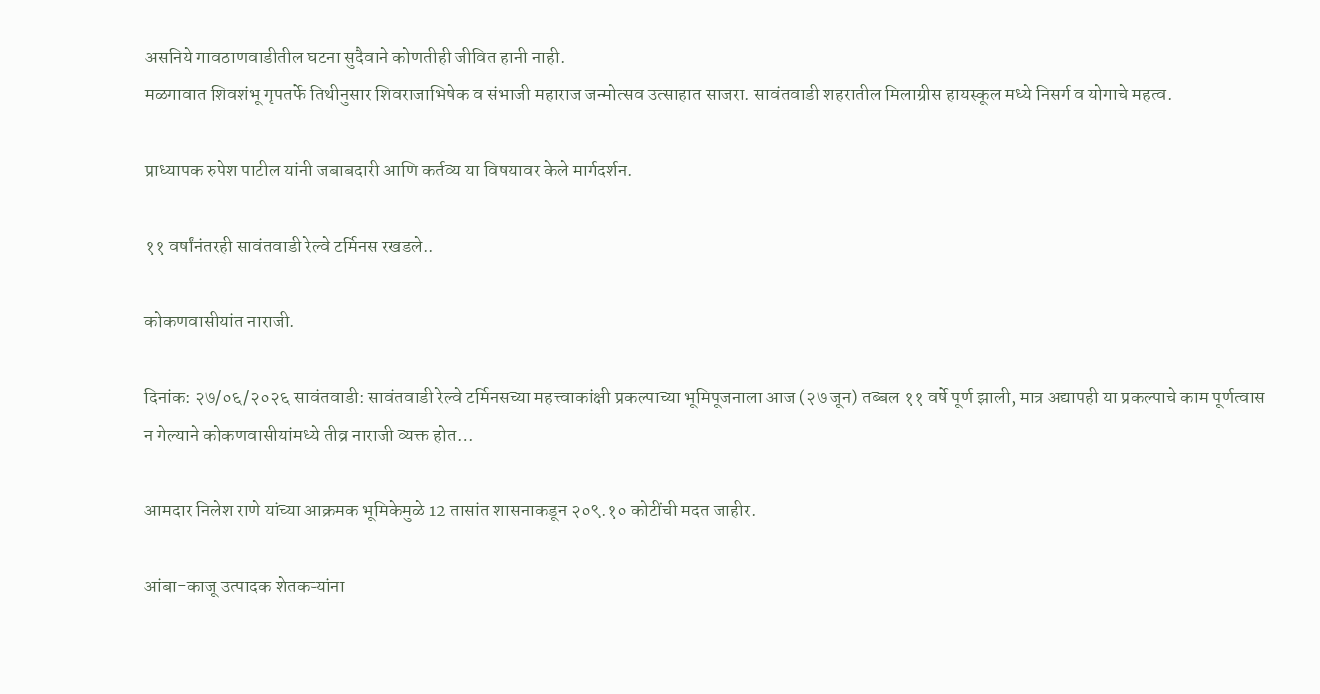असनिये गावठाणवाडीतील घटना सुदैवाने कोणतीही जीवित हानी नाही.
मळगावात शिवशंभू गृपतर्फे तिथीनुसार शिवराजाभिषेक व संभाजी महाराज जन्मोत्सव उत्साहात साजरा. सावंतवाडी शहरातील मिलाग्रीस हायस्कूल मध्ये निसर्ग व योगाचे महत्व.

प्राध्यापक रुपेश पाटील यांनी जबाबदारी आणि कर्तव्य या विषयावर केले मार्गदर्शन.

११ वर्षांनंतरही सावंतवाडी रेल्वे टर्मिनस रखडले..

कोकणवासीयांत नाराजी.

दिनांक: २७/०६/२०२६ सावंतवाडी: सावंतवाडी रेल्वे टर्मिनसच्या महत्त्वाकांक्षी प्रकल्पाच्या भूमिपूजनाला आज (२७ जून) तब्बल ११ वर्षे पूर्ण झाली, मात्र अद्यापही या प्रकल्पाचे काम पूर्णत्वास न गेल्याने कोकणवासीयांमध्ये तीव्र नाराजी व्यक्त होत…

आमदार निलेश राणे यांच्या आक्रमक भूमिकेमुळे 12 तासांत शासनाकडून २०९.१० कोटींची मदत जाहीर.

आंबा-काजू उत्पादक शेतकऱ्यांना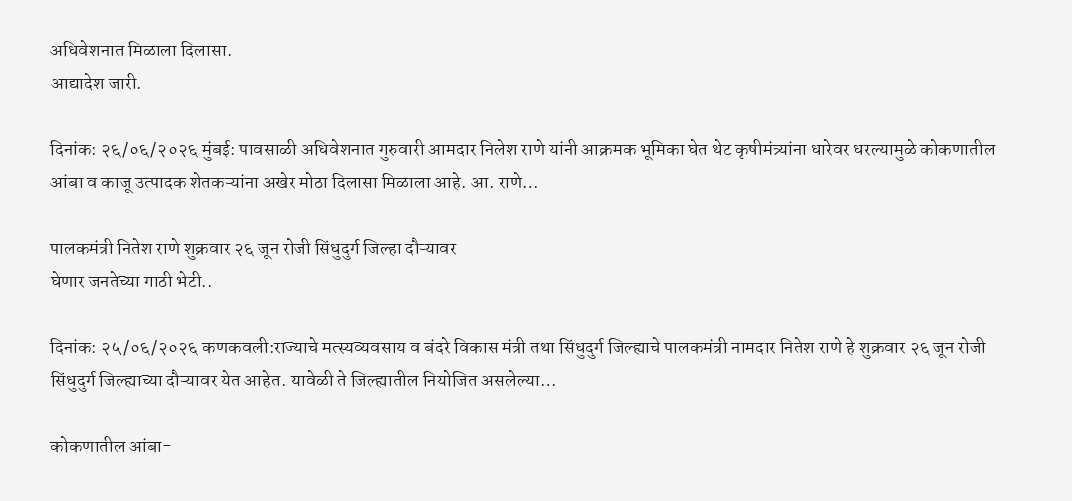अधिवेशनात मिळाला दिलासा.
आद्यादेश जारी.

दिनांक: २६/०६/२०२६ मुंबई: पावसाळी अधिवेशनात गुरुवारी आमदार निलेश राणे यांनी आक्रमक भूमिका घेत थेट कृषीमंत्र्यांना धारेवर धरल्यामुळे कोकणातील आंबा व काजू उत्पादक शेतकऱ्यांना अखेर मोठा दिलासा मिळाला आहे. आ. राणे…

पालकमंत्री नितेश राणे शुक्रवार २६ जून रोजी सिंधुदुर्ग जिल्हा दौऱ्यावर
घेणार जनतेच्या गाठी भेटी..

दिनांक: २५/०६/२०२६ कणकवली:राज्याचे मत्स्यव्यवसाय व बंदरे विकास मंत्री तथा सिंधुदुर्ग जिल्ह्याचे पालकमंत्री नामदार नितेश राणे हे शुक्रवार २६ जून रोजी सिंधुदुर्ग जिल्ह्याच्या दौऱ्यावर येत आहेत. यावेळी ते जिल्ह्यातील नियोजित असलेल्या…

कोकणातील आंबा-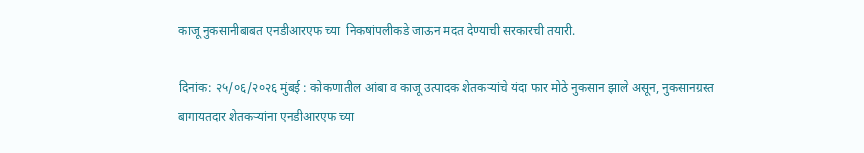काजू नुकसानीबाबत एनडीआरएफ च्या  निकषांपलीकडे जाऊन मदत देण्याची सरकारची तयारी.

दिनांक: २५/०६/२०२६ मुंबई : कोकणातील आंबा व काजू उत्पादक शेतकऱ्यांचे यंदा फार मोठे नुकसान झाले असून, नुकसानग्रस्त बागायतदार शेतकऱ्यांना एनडीआरएफ च्या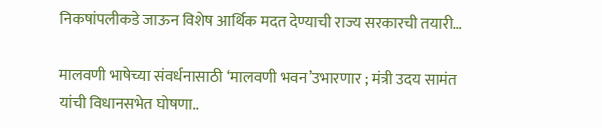निकषांपलीकडे जाऊन विशेष आर्थिक मदत देण्याची राज्य सरकारची तयारी…

मालवणी भाषेच्या संवर्धनासाठी ‘मालवणी भवन’उभारणार ; मंत्री उदय सामंत यांची विधानसभेत घोषणा..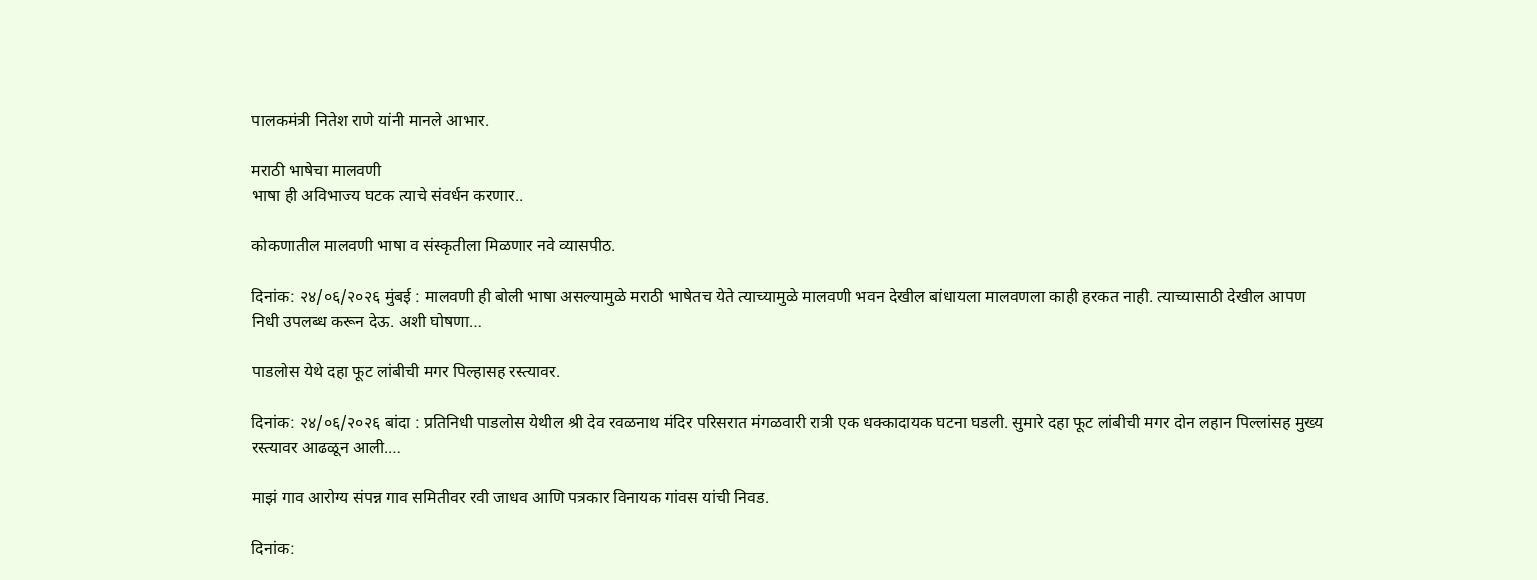पालकमंत्री नितेश राणे यांनी मानले आभार.

मराठी भाषेचा मालवणी
भाषा ही अविभाज्य घटक त्याचे संवर्धन करणार..

कोकणातील मालवणी भाषा व संस्कृतीला मिळणार नवे व्यासपीठ.

दिनांक: २४/०६/२०२६ मुंबई : मालवणी ही बोली भाषा असल्यामुळे मराठी भाषेतच येते त्याच्यामुळे मालवणी भवन देखील बांधायला मालवणला काही हरकत नाही. त्याच्यासाठी देखील आपण निधी उपलब्ध करून देऊ. अशी घोषणा…

पाडलोस येथे दहा फूट लांबीची मगर पिल्हासह रस्त्यावर.

दिनांक: २४/०६/२०२६ बांदा : प्रतिनिधी पाडलोस येथील श्री देव रवळनाथ मंदिर परिसरात मंगळवारी रात्री एक धक्कादायक घटना घडली. सुमारे दहा फूट लांबीची मगर दोन लहान पिल्लांसह मुख्य रस्त्यावर आढळून आली.…

माझं गाव आरोग्य संपन्न गाव समितीवर रवी जाधव आणि पत्रकार विनायक गांवस यांची निवड.

दिनांक: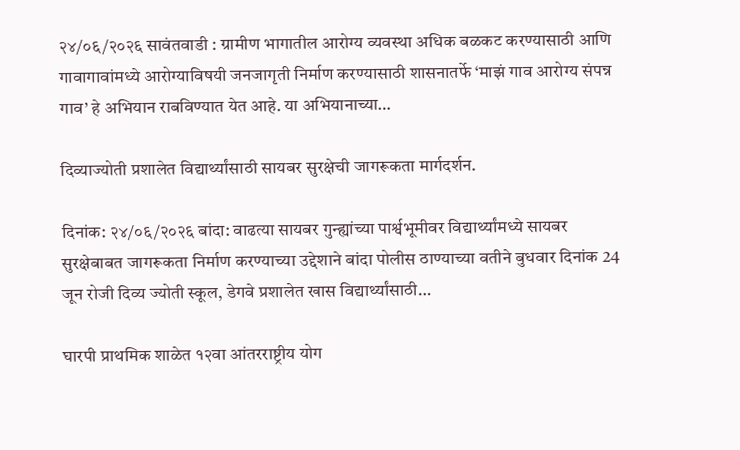२४/०६/२०२६ सावंतवाडी : ग्रामीण भागातील आरोग्य व्यवस्था अधिक बळकट करण्यासाठी आणि गावागावांमध्ये आरोग्याविषयी जनजागृती निर्माण करण्यासाठी शासनातर्फे ‘माझं गाव आरोग्य संपन्न गाव’ हे अभियान राबविण्यात येत आहे. या अभियानाच्या…

दिव्याज्योती प्रशालेत विद्यार्थ्यांसाठी सायबर सुरक्षेची जागरूकता मार्गदर्शन.

दिनांक: २४/०६/२०२६ बांदा: वाढत्या सायबर गुन्ह्यांच्या पार्श्वभूमीवर विद्यार्थ्यांमध्ये सायबर सुरक्षेबाबत जागरूकता निर्माण करण्याच्या उद्देशाने बांदा पोलीस ठाण्याच्या वतीने बुधवार दिनांक 24 जून रोजी दिव्य ज्योती स्कूल, डेगवे प्रशालेत खास विद्यार्थ्यांसाठी…

घारपी प्राथमिक शाळेत १२वा आंतरराष्ट्रीय योग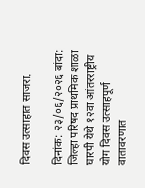दिवस उत्साहात साजरा.

दिनांक: २३/०६/२०२६ बांदा: जिल्हा परिषद प्राथमिक शाळा घारपी येथे १२वा आंतरराष्ट्रीय योग दिवस उत्साहपूर्ण वातावरणात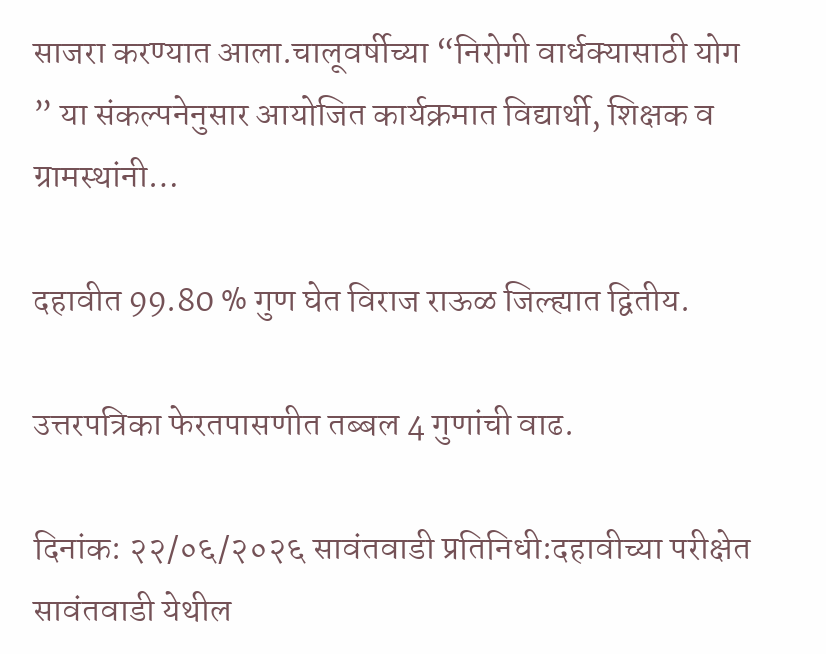साजरा करण्यात आला.चालूवर्षीच्या “निरोगी वार्धक्यासाठी योग ” या संकल्पनेनुसार आयोजित कार्यक्रमात विद्यार्थी, शिक्षक व ग्रामस्थांनी…

दहावीत 99.80 % गुण घेत विराज राऊळ जिल्ह्यात द्वितीय.

उत्तरपत्रिका फेरतपासणीत तब्बल 4 गुणांची वाढ.

दिनांक: २२/०६/२०२६ सावंतवाडी प्रतिनिधी:दहावीच्या परीक्षेत सावंतवाडी येथील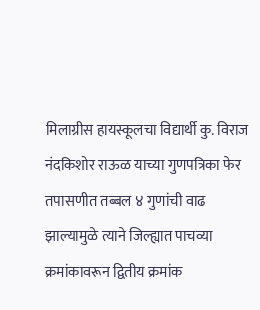मिलाग्रीस हायस्कूलचा विद्यार्थी कु. विराज नंदकिशोर राऊळ याच्या गुणपत्रिका फेर तपासणीत तब्बल ४ गुणांची वाढ झाल्यामुळे त्याने जिल्ह्यात पाचव्या क्रमांकावरून द्वितीय क्रमांक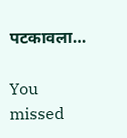पटकावला…

You missed